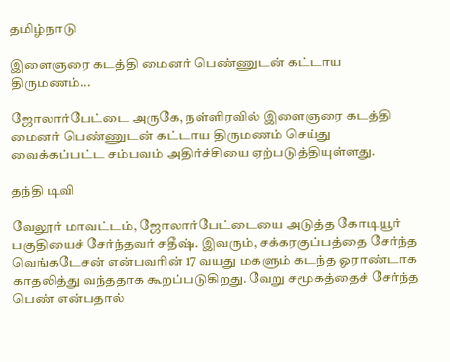தமிழ்நாடு

இளைஞரை கடத்தி மைனர் பெண்ணுடன் கட்டாய திருமணம்...

ஜோலார்பேட்டை அருகே, நள்ளிரவில் இளைஞரை கடத்தி மைனர் பெண்ணுடன் கட்டாய திருமணம் செய்து வைக்கப்பட்ட சம்பவம் அதிர்ச்சியை ஏற்படுத்தியுள்ளது.

தந்தி டிவி

வேலூர் மாவட்டம், ஜோலார்பேட்டையை அடுத்த கோடியூர் பகுதியைச் சேர்ந்தவர் சதீஷ். இவரும், சக்கரகுப்பத்தை சேர்ந்த வெங்கடேசன் என்பவரின் 17 வயது மகளும் கடந்த ஓராண்டாக காதலித்து வந்ததாக கூறப்படுகிறது. வேறு சமூகத்தைச் சேர்ந்த பெண் என்பதால்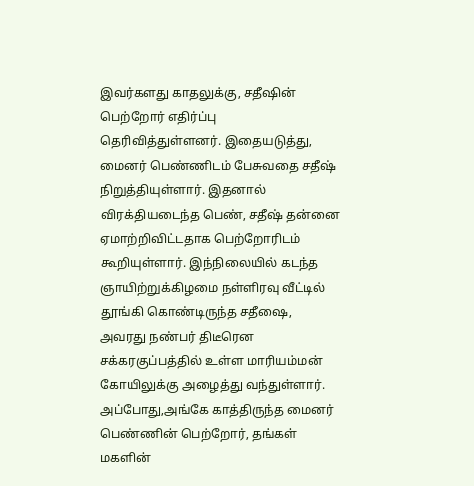இவர்களது காதலுக்கு, சதீஷின் பெற்றோர் எதிர்ப்பு தெரிவித்துள்ளனர். இதையடுத்து, மைனர் பெண்ணிடம் பேசுவதை சதீஷ் நிறுத்தியுள்ளார். இதனால் விரக்தியடைந்த பெண், சதீஷ் தன்னை ஏமாற்றிவிட்டதாக பெற்றோரிடம் கூறியுள்ளார். இந்நிலையில் கடந்த ஞாயிற்றுக்கிழமை நள்ளிரவு வீட்டில் தூங்கி கொண்டிருந்த சதீஷை, அவரது நண்பர் திடீரென சக்கரகுப்பத்தில் உள்ள மாரியம்மன் கோயிலுக்கு அழைத்து வந்துள்ளார். அப்போது,அங்கே காத்திருந்த மைனர் பெண்ணின் பெற்றோர், தங்கள் மகளின்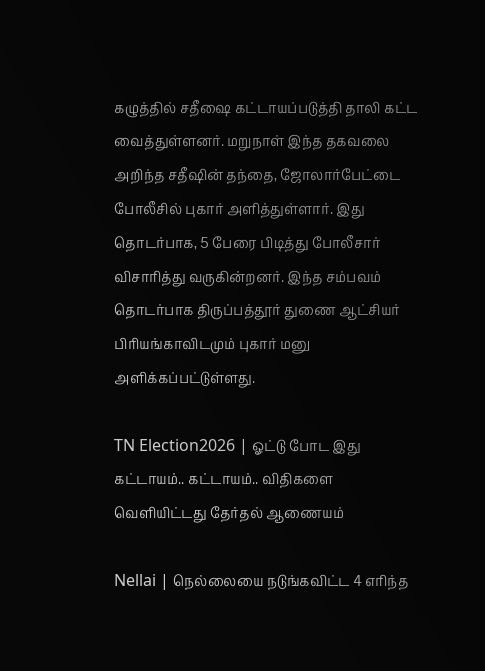கழுத்தில் சதீஷை கட்டாயப்படுத்தி தாலி கட்ட வைத்துள்ளனர். மறுநாள் இந்த தகவலை அறிந்த சதீஷின் தந்தை, ஜோலார்பேட்டை போலீசில் புகார் அளித்துள்ளார். இது தொடர்பாக, 5 பேரை பிடித்து போலீசார் விசாரித்து வருகின்றனர். இந்த சம்பவம் தொடர்பாக திருப்பத்தூர் துணை ஆட்சியர் பிரியங்காவிடமும் புகார் மனு அளிக்கப்பட்டுள்ளது.

TN Election2026 | ஓட்டு போட இது கட்டாயம்.. கட்டாயம்.. விதிகளை வெளியிட்டது தேர்தல் ஆணையம்

Nellai | நெல்லையை நடுங்கவிட்ட 4 எரிந்த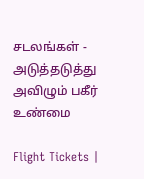சடலங்கள் - அடுத்தடுத்து அவிழும் பகீர் உண்மை

Flight Tickets |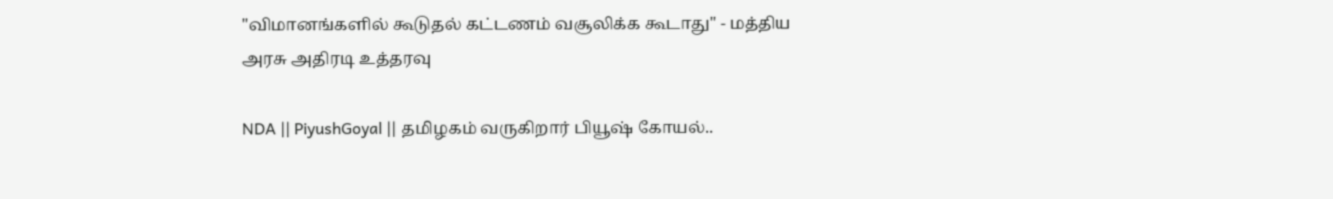"விமானங்களில் கூடுதல் கட்டணம் வசூலிக்க கூடாது" - மத்திய அரசு அதிரடி உத்தரவு

NDA || PiyushGoyal || தமிழகம் வருகிறார் பியூஷ் கோயல்..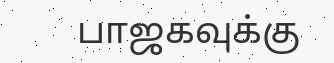பாஜகவுக்கு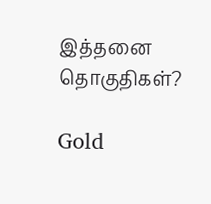இத்தனை தொகுதிகள்?

Gold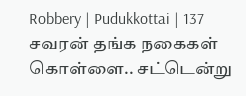Robbery | Pudukkottai | 137 சவரன் தங்க நகைகள் கொள்ளை.. சட்டென்று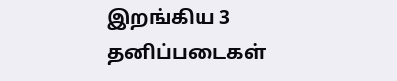இறங்கிய 3 தனிப்படைகள்